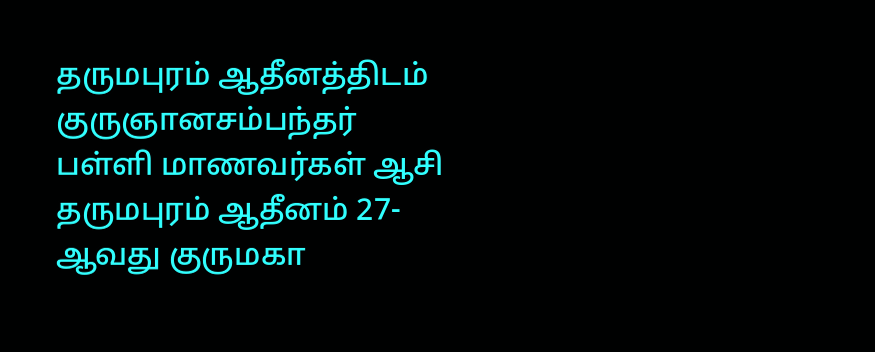தருமபுரம் ஆதீனத்திடம் குருஞானசம்பந்தர் பள்ளி மாணவர்கள் ஆசி
தருமபுரம் ஆதீனம் 27-ஆவது குருமகா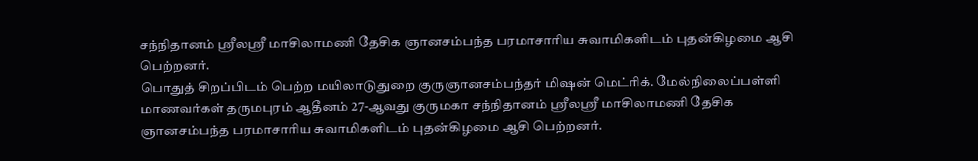சந்நிதானம் ஸ்ரீலஸ்ரீ மாசிலாமணி தேசிக ஞானசம்பந்த பரமாசாரிய சுவாமிகளிடம் புதன்கிழமை ஆசி பெற்றனர்.
பொதுத் சிறப்பிடம் பெற்ற மயிலாடுதுறை குருஞானசம்பந்தர் மிஷன் மெட்ரிக். மேல்நிலைப்பள்ளி மாணவர்கள் தருமபுரம் ஆதீனம் 27-ஆவது குருமகா சந்நிதானம் ஸ்ரீலஸ்ரீ மாசிலாமணி தேசிக ஞானசம்பந்த பரமாசாரிய சுவாமிகளிடம் புதன்கிழமை ஆசி பெற்றனர்.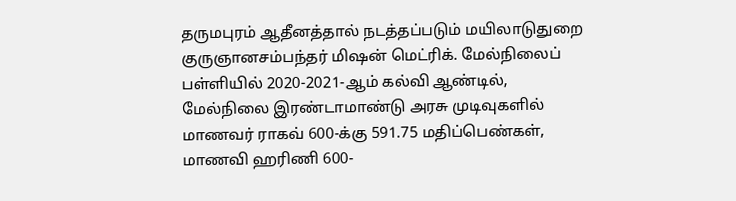தருமபுரம் ஆதீனத்தால் நடத்தப்படும் மயிலாடுதுறை குருஞானசம்பந்தர் மிஷன் மெட்ரிக். மேல்நிலைப் பள்ளியில் 2020-2021-ஆம் கல்வி ஆண்டில், மேல்நிலை இரண்டாமாண்டு அரசு முடிவுகளில் மாணவர் ராகவ் 600-க்கு 591.75 மதிப்பெண்கள், மாணவி ஹரிணி 600-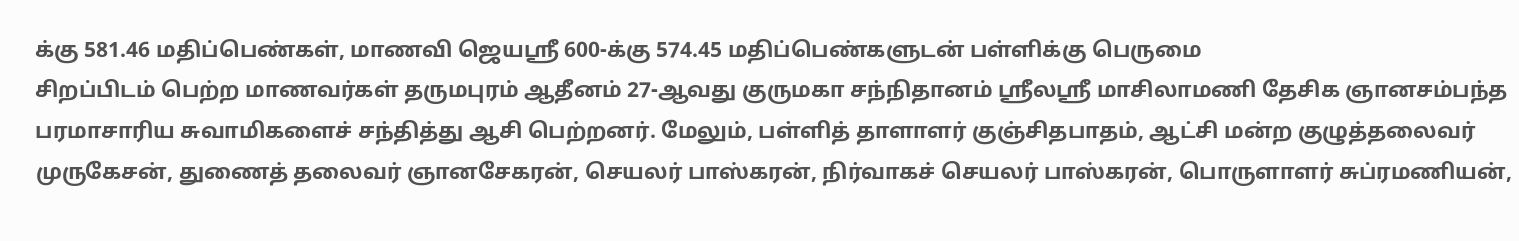க்கு 581.46 மதிப்பெண்கள், மாணவி ஜெயஸ்ரீ 600-க்கு 574.45 மதிப்பெண்களுடன் பள்ளிக்கு பெருமை
சிறப்பிடம் பெற்ற மாணவர்கள் தருமபுரம் ஆதீனம் 27-ஆவது குருமகா சந்நிதானம் ஸ்ரீலஸ்ரீ மாசிலாமணி தேசிக ஞானசம்பந்த பரமாசாரிய சுவாமிகளைச் சந்தித்து ஆசி பெற்றனர். மேலும், பள்ளித் தாளாளர் குஞ்சிதபாதம், ஆட்சி மன்ற குழுத்தலைவர் முருகேசன், துணைத் தலைவர் ஞானசேகரன், செயலர் பாஸ்கரன், நிர்வாகச் செயலர் பாஸ்கரன், பொருளாளர் சுப்ரமணியன்,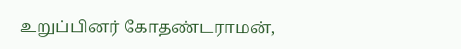உறுப்பினர் கோதண்டராமன்,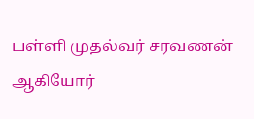பள்ளி முதல்வர் சரவணன் ஆகியோர்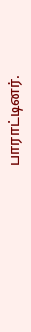பாராட்டினர்.